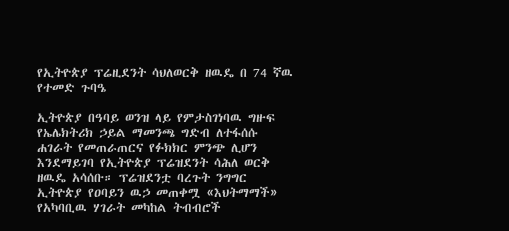የኢትዮጵያ ፕሬዚደንት ሳህለወርቅ ዘዉዴ በ 74 ኛዉ የተመድ ጉባዔ

ኢትዮጵያ በዓባይ ወንዝ ላይ የምታስገነባዉ ግዙፍ የኤሌክትሪክ ኃይል ማመንጫ ግድብ ለተፋሰሱ ሐገራት የመጠራጠርና የፉክክር ምንጭ ሊሆን እንደማይገባ የኢትዮጵያ ፕሬዝደንት ሳሕለ ወርቅ ዘዉዴ አሳሰቡ። ፕሬዝደንቷ ባረጉት ንግግር ኢትዮጵያ የዐባይን ዉኃ መጠቀሟ «እህትማማች» የአካባቢዉ ሃገራት መካከል ትብብሮች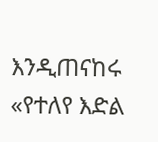እንዲጠናከሩ «የተለየ እድል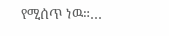የሚሰጥ ነዉ።…